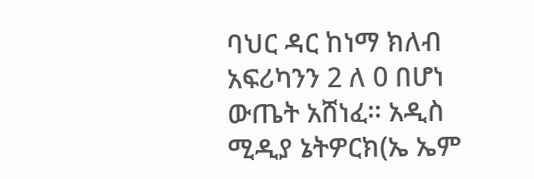ባህር ዳር ከነማ ክለብ አፍሪካንን 2 ለ 0 በሆነ ውጤት አሸነፈ፡፡ አዲስ ሚዲያ ኔትዎርክ(ኤ ኤም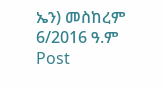ኤን) መስከረም 6/2016 ዓ.ም Post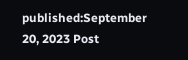published:September 20, 2023 Post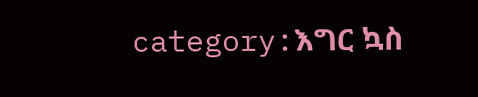category:እግር ኳስ